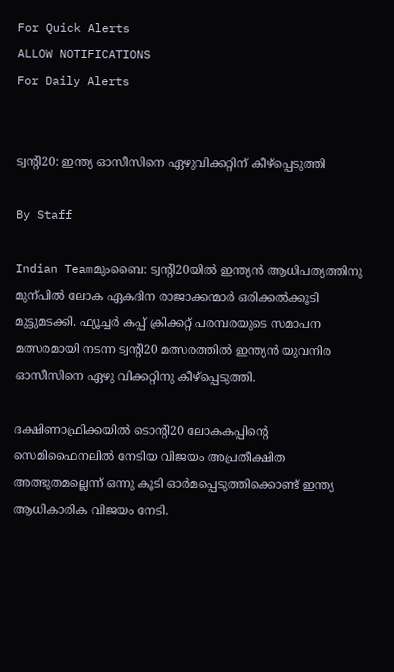For Quick Alerts
ALLOW NOTIFICATIONS
For Daily Alerts


ട്വന്‍റി20: ഇന്ത്യ ഓസീസിനെ ഏഴുവിക്കറ്റിന് കീഴ്പ്പെടുത്തി

By Staff

Indian Teamമുംബൈ: ട്വന്‍റി20യില്‍ ഇന്ത്യന്‍ ആധിപത്യത്തിനു മുന്പില്‍ ലോക ഏകദിന രാജാക്കന്മാര്‍ ഒരിക്കല്‍ക്കൂടി മുട്ടുമടക്കി. ഫ്യൂച്ചര്‍ കപ്പ് ക്രിക്കറ്റ് പരമ്പരയുടെ സമാപന മത്സരമായി നടന്ന ട്വന്‍റി20 മത്സരത്തില്‍ ഇന്ത്യന്‍ യുവനിര ഓസീസിനെ ഏഴു വിക്കറ്റിനു കീഴ്‌പ്പെടുത്തി.

ദക്ഷിണാഫ്രിക്കയില്‍ ടൊന്റി20 ലോകകപ്പിന്‍റെ സെമി‍ഫൈനലില്‍ നേടിയ വിജയം അപ്രതീക്ഷിത അത്ഭുതമല്ലെന്ന്‌ ഒന്നു കൂടി ഓര്‍മപ്പെടുത്തിക്കൊണ്ട്‌ ഇന്ത്യ ആധികാരിക വിജയം നേടി.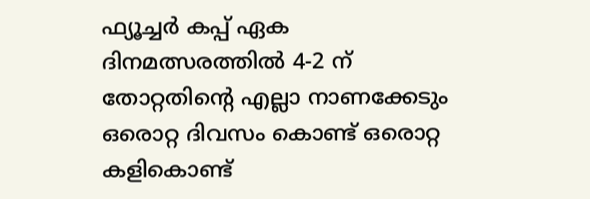ഫ്യൂച്ചര്‍ കപ്പ്‌ ഏക ദിനമത്സരത്തില്‍ 4-2 ന്‌ തോറ്റതിന്റെ എല്ലാ നാണക്കേടും ഒരൊറ്റ ദിവസം കൊണ്ട്‌ ഒരൊറ്റ കളികൊണ്ട്‌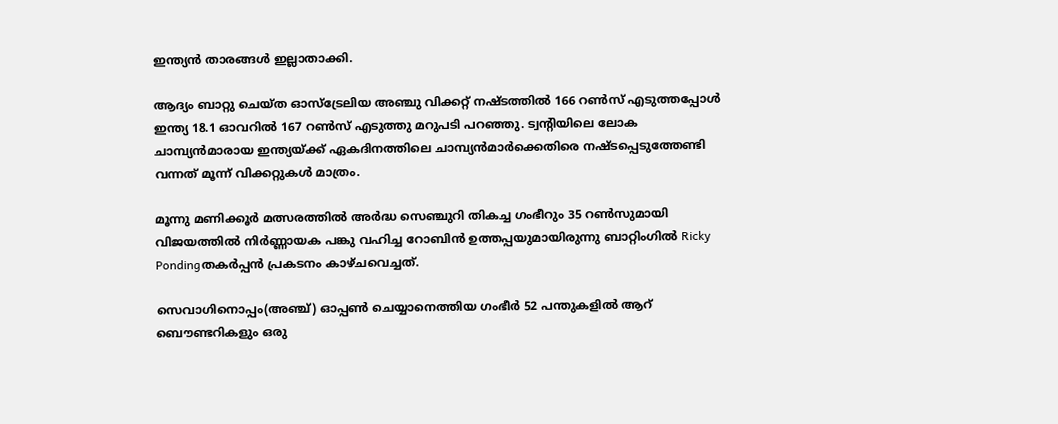ഇന്ത്യന്‍ താരങ്ങള്‍ ഇല്ലാതാക്കി.

ആദ്യം ബാറ്റു ചെയ്‌‌ത ഓസ്‌ട്രേലിയ അഞ്ചു വിക്കറ്റ് നഷ്ടത്തില്‍ 166 റണ്‍സ് എടുത്തപ്പോള്‍ ഇന്ത്യ 18.1 ഓവറില്‍ 167 റണ്‍സ് എടുത്തു മറുപടി പറഞ്ഞു. ട്വന്‍റിയിലെ ലോക ചാമ്പ്യന്‍‌മാരായ ഇന്ത്യയ്‌ക്ക് ഏകദിനത്തിലെ ചാമ്പ്യന്‍‌മാര്‍ക്കെതിരെ നഷ്ടപ്പെടുത്തേണ്ടി വന്നത് മൂന്ന് വിക്കറ്റുകള്‍ മാത്രം.

മൂന്നു മണിക്കൂര്‍ മത്സരത്തില്‍ അര്‍ദ്ധ സെഞ്ചുറി തികച്ച ഗംഭീറും 35 റണ്‍സുമായി വിജയത്തില്‍ നിര്‍ണ്ണായക പങ്കു വഹിച്ച റോബിന്‍ ഉത്തപ്പയുമായിരുന്നു ബാറ്റിംഗില്‍ Ricky Pondingതകര്‍പ്പന്‍ പ്രകടനം കാഴ്ചവെച്ചത്.

സെവാഗിനൊപ്പം(അഞ്ച്) ഓപ്പണ്‍ ചെയ്യാനെത്തിയ ഗംഭീര്‍ 52 പന്തുകളില്‍ ആറ് ബൌണ്ടറികളും ഒരു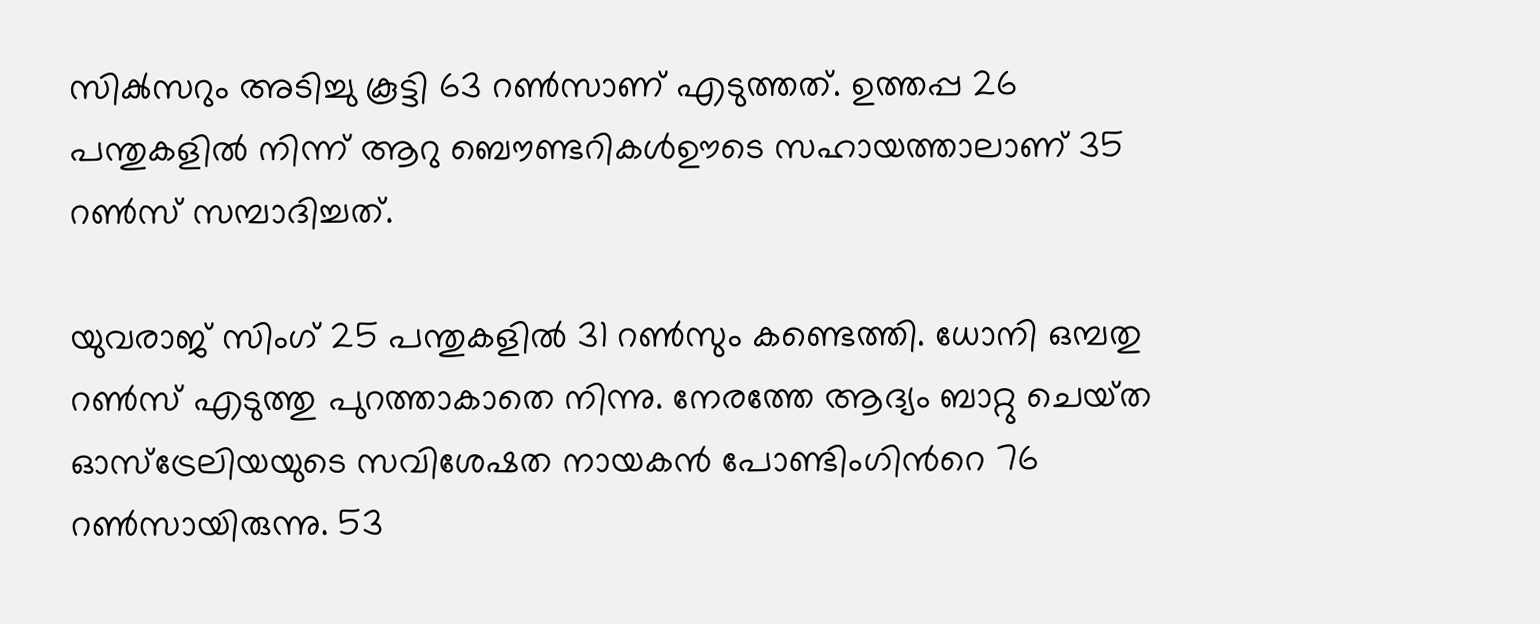സിക്‍സറും അടിച്ചു കൂട്ടി 63 റണ്‍സാണ് എടുത്തത്. ഉത്തപ്പ 26 പന്തുകളില്‍ നിന്ന് ആറു ബൌണ്ടറികള്‍ഊടെ സഹായത്താലാണ് 35 റണ്‍സ് സമ്പാദിച്ചത്.

യുവരാജ് സിംഗ് 25 പന്തുകളില്‍ 31 റണ്‍സും കണ്ടെത്തി. ധോനി ഒമ്പതു റണ്‍സ് എടുത്തു പുറത്താകാതെ നിന്നു. നേരത്തേ ആദ്യം ബാറ്റു ചെയ്‌‌ത ഓസ്‌ട്രേലിയയുടെ സവിശേഷത നായകന്‍ പോണ്ടിംഗിന്‍റെ 76 റണ്‍സായിരുന്നു. 53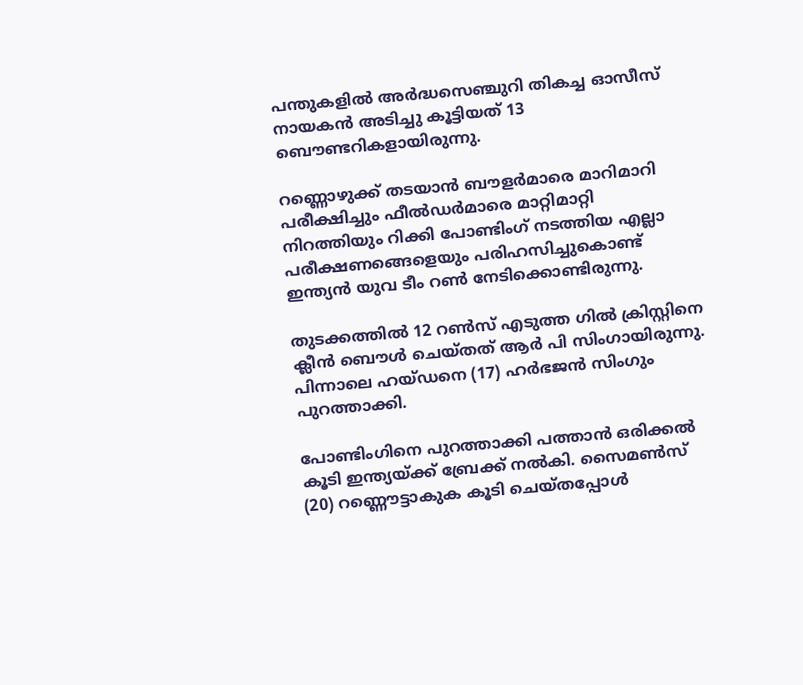പന്തുകളില്‍ അര്‍ദ്ധസെഞ്ചുറി തികച്ച ഓസീസ് നായകന്‍ അടിച്ചു കൂട്ടിയത് 13 ബൌണ്ടറികളായിരുന്നു.

റണ്ണൊഴുക്ക്‌ തടയാന്‍ ബൗളര്‍മാരെ മാറിമാറി പരീക്ഷിച്ചും ഫീല്‍ഡര്‍മാരെ മാറ്റിമാറ്റി നിറത്തിയും റിക്കി പോണ്ടിംഗ്‌ നടത്തിയ എല്ലാ പരീക്ഷണങ്ങെളെയും പരിഹസിച്ചുകൊണ്ട്‌ ഇന്ത്യന്‍ യുവ ടീം റണ്‍ നേടിക്കൊണ്ടിരുന്നു.

തുടക്കത്തില്‍ 12 റണ്‍സ് എടുത്ത ഗില്‍ ക്രിസ്റ്റിനെ ക്ലീന്‍ ബൌള്‍ ചെയ്‌‌തത് ആര്‍ പി സിംഗായിരുന്നു. പിന്നാലെ ഹയ്‌‌ഡനെ (17) ഹര്‍ഭജന്‍ സിംഗും പുറത്താക്കി.

പോണ്ടിംഗിനെ പുറത്താക്കി പത്താന്‍ ഒരിക്കല്‍ കൂടി ഇന്ത്യയ്‌ക്ക് ബ്രേക്ക് നല്‍കി. സൈമണ്‍സ് (20) റണ്ണൌട്ടാകുക കൂടി ചെയ്‌‌തപ്പോള്‍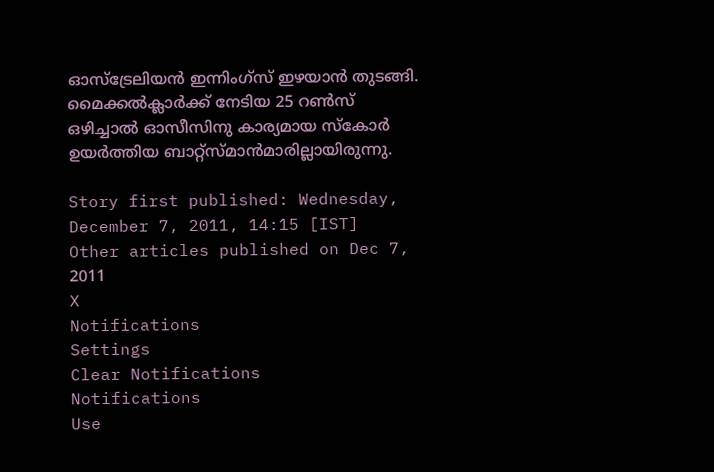ഓസ്ട്രേലിയന്‍ ഇന്നിംഗ്‌സ് ഇഴയാന്‍ തുടങ്ങി. മൈക്കല്‍ക്ലാര്‍ക്ക് നേടിയ 25 റണ്‍സ് ഒഴിച്ചാല്‍ ഓസീസിനു കാര്യമായ സ്കോര്‍ ഉയര്‍ത്തിയ ബാറ്റ്‌സ്മാ‌ന്‍‌മാരില്ലായിരുന്നു.

Story first published: Wednesday, December 7, 2011, 14:15 [IST]
Other articles published on Dec 7, 2011
X
Notifications
Settings
Clear Notifications
Notifications
Use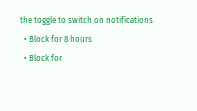the toggle to switch on notifications
  • Block for 8 hours
  • Block for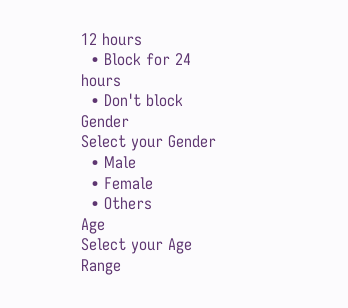12 hours
  • Block for 24 hours
  • Don't block
Gender
Select your Gender
  • Male
  • Female
  • Others
Age
Select your Age Range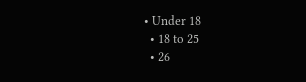• Under 18
  • 18 to 25
  • 26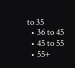to 35
  • 36 to 45
  • 45 to 55
  • 55+